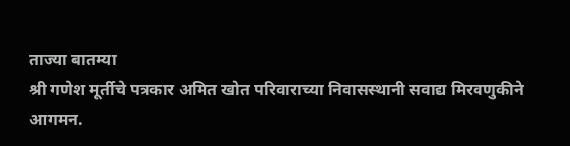ताज्या बातम्या
श्री गणेश मूर्तीचे पत्रकार अमित खोत परिवाराच्या निवासस्थानी सवाद्य मिरवणुकीने आगमन.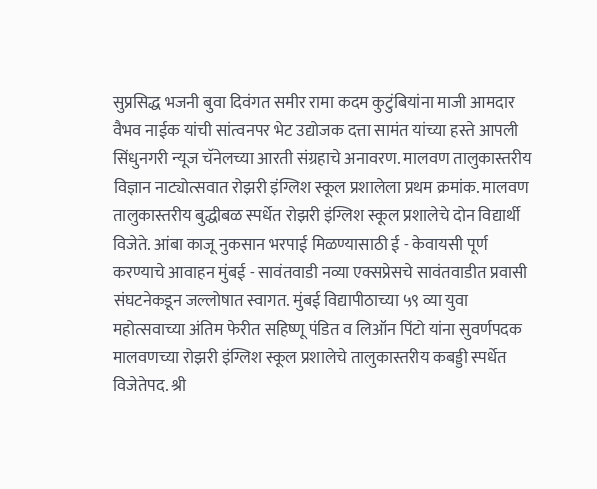सुप्रसिद्ध भजनी बुवा दिवंगत समीर रामा कदम कुटुंबियांना माजी आमदार वैभव नाईक यांची सांत्वनपर भेट उद्योजक दत्ता सामंत यांच्या हस्ते आपली सिंधुनगरी न्यूज चॅनेलच्या आरती संग्रहाचे अनावरण. मालवण तालुकास्तरीय विज्ञान नाट्योत्सवात रोझरी इंग्लिश स्कूल प्रशालेला प्रथम क्रमांक. मालवण तालुकास्तरीय बुद्धीबळ स्पर्धेत रोझरी इंग्लिश स्कूल प्रशालेचे दोन विद्यार्थी विजेते. आंबा काजू नुकसान भरपाई मिळण्यासाठी ई - केवायसी पूर्ण करण्याचे आवाहन मुंबई - सावंतवाडी नव्या एक्सप्रेसचे सावंतवाडीत प्रवासी संघटनेकडून जल्लोषात स्वागत. मुंबई विद्यापीठाच्या ५९ व्या युवा महोत्सवाच्या अंतिम फेरीत सहिष्णू पंडित व लिऑन पिंटो यांना सुवर्णपदक मालवणच्या रोझरी इंग्लिश स्कूल प्रशालेचे तालुकास्तरीय कबड्डी स्पर्धेत विजेतेपद. श्री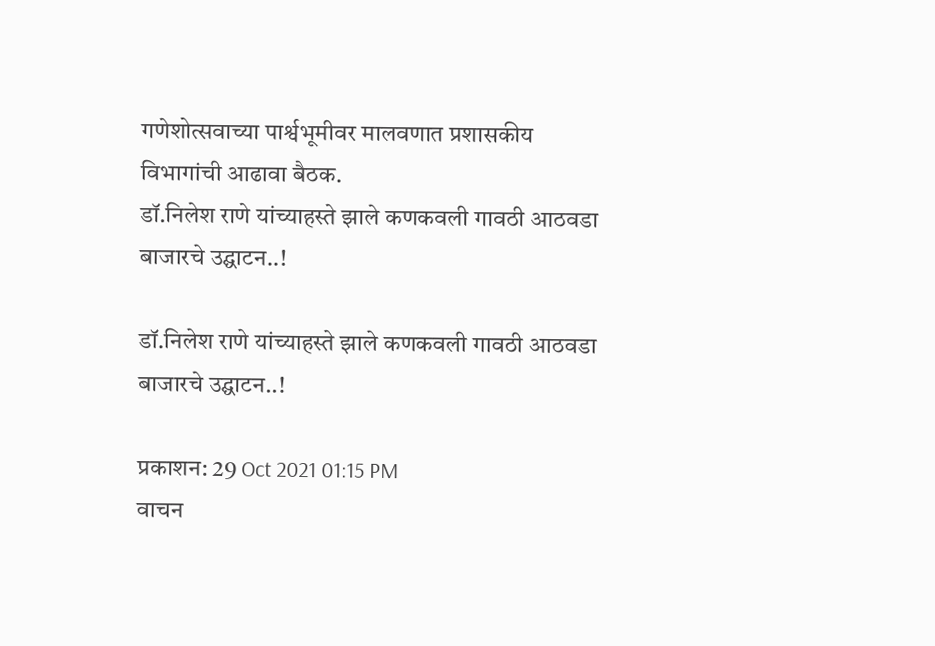गणेशोत्सवाच्या पार्श्वभूमीवर मालवणात प्रशासकीय विभागांची आढावा बैठक.
डॉ.निलेश राणे यांच्याहस्ते झाले कणकवली गावठी आठवडा बाजारचे उद्घाटन..!

डॉ.निलेश राणे यांच्याहस्ते झाले कणकवली गावठी आठवडा बाजारचे उद्घाटन..!

प्रकाशन: 29 Oct 2021 01:15 PM
वाचन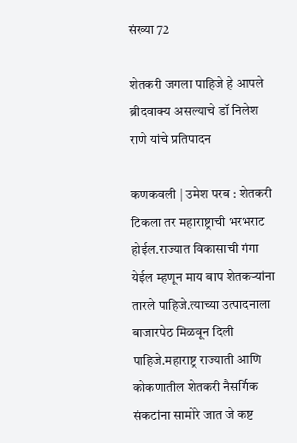संख्या 72

शेतकरी जगला पाहिजे हे आपले ब्रीदवाक्य असल्याचे डॉ निलेश राणे यांचे प्रतिपादन

कणकवली | उमेश परब : शेतकरी टिकला तर महाराष्ट्राची भरभराट होईल.राज्यात विकासाची गंगा येईल म्हणून माय बाप शेतकऱ्यांना तारले पाहिजे.त्याच्या उत्पादनाला बाजारपेठ मिळवून दिली पाहिजे.महाराष्ट्र राज्याती आणि कोकणातील शेतकरी नैसर्गिक संकटांना सामोरे जात जे कष्ट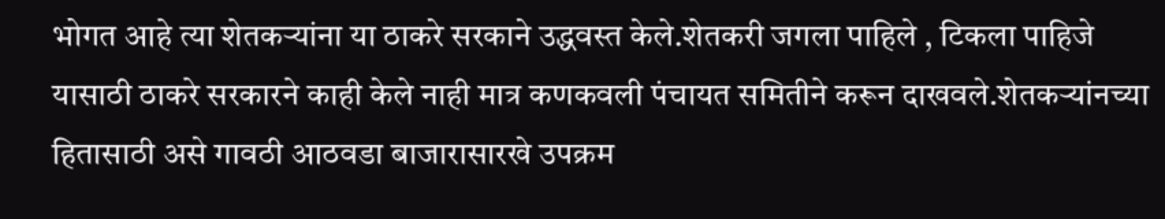भोगत आहे त्या शेतकऱ्यांना या ठाकरे सरकाने उद्धवस्त केले.शेतकरी जगला पाहिले , टिकला पाहिजे यासाठी ठाकरे सरकारने काही केले नाही मात्र कणकवली पंचायत समितीने करून दाखवले.शेतकऱ्यांनच्या हितासाठी असे गावठी आठवडा बाजारासारखे उपक्रम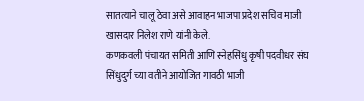सातत्याने चालू ठेवा असे आवाहन भाजपा प्रदेश सचिव माजी खासदार निलेश राणे यांनी केले.
कणकवली पंचायत समिती आणि स्नेहसिंधु कृषी पदवीधर संघ सिंधुदुर्ग च्या वतीने आयोजित गावठी भाजी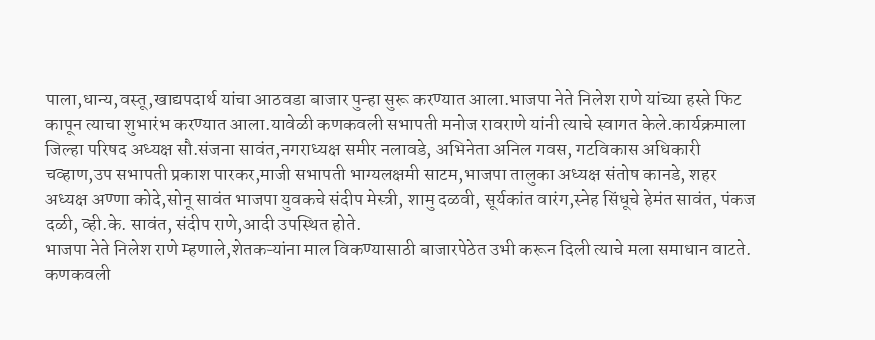पाला,धान्य,वस्तू,खाद्यपदार्थ यांचा आठवडा बाजार पुन्हा सुरू करण्यात आला.भाजपा नेते निलेश राणे यांच्या हस्ते फिट कापून त्याचा शुभारंभ करण्यात आला.यावेळी कणकवली सभापती मनोज रावराणे यांनी त्याचे स्वागत केले.कार्यक्रमाला जिल्हा परिषद अध्यक्ष सौ.संजना सावंत,नगराध्यक्ष समीर नलावडे, अभिनेता अनिल गवस, गटविकास अधिकारी चव्हाण,उप सभापती प्रकाश पारकर,माजी सभापती भाग्यलक्षमी साटम,भाजपा तालुका अध्यक्ष संतोष कानडे, शहर अध्यक्ष अण्णा कोदे,सोनू सावंत भाजपा युवकचे संदीप मेस्त्री, शामु दळवी, सूर्यकांत वारंग,स्नेह सिंधूचे हेमंत सावंत, पंकज दळी, व्ही.के. सावंत, संदीप राणे,आदी उपस्थित होते.
भाजपा नेते निलेश राणे म्हणाले,शेतकऱ्यांना माल विकण्यासाठी बाजारपेठेत उभी करून दिली त्याचे मला समाधान वाटते. कणकवली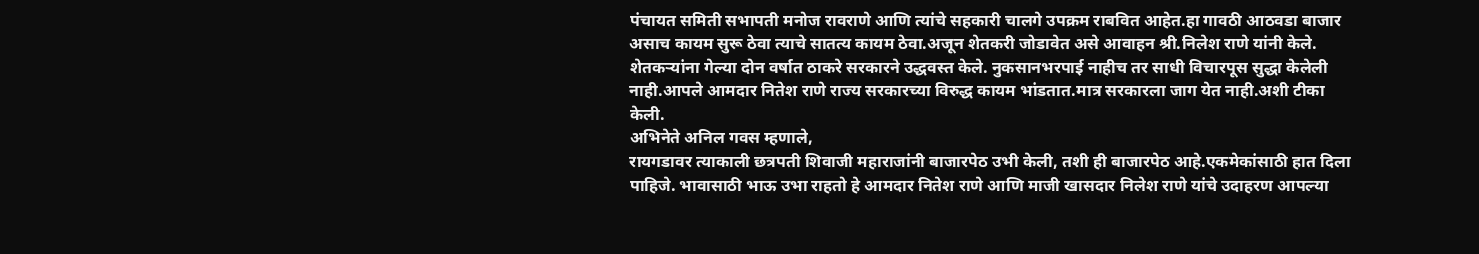पंचायत समिती सभापती मनोज रावराणे आणि त्यांचे सहकारी चालगे उपक्रम राबवित आहेत.हा गावठी आठवडा बाजार असाच कायम सुरू ठेवा त्याचे सातत्य कायम ठेवा.अजून शेतकरी जोडावेत असे आवाहन श्री.निलेश राणे यांनी केले.
शेतकऱ्यांना गेल्या दोन वर्षात ठाकरे सरकारने उद्धवस्त केले. नुकसानभरपाई नाहीच तर साधी विचारपूस सुद्धा केलेली नाही.आपले आमदार नितेश राणे राज्य सरकारच्या विरुद्ध कायम भांडतात.मात्र सरकारला जाग येत नाही.अशी टीका केली.
अभिनेते अनिल गवस म्हणाले,
रायगडावर त्याकाली छत्रपती शिवाजी महाराजांनी बाजारपेठ उभी केली, तशी ही बाजारपेठ आहे.एकमेकांसाठी हात दिला पाहिजे. भावासाठी भाऊ उभा राहतो हे आमदार नितेश राणे आणि माजी खासदार निलेश राणे यांचे उदाहरण आपल्या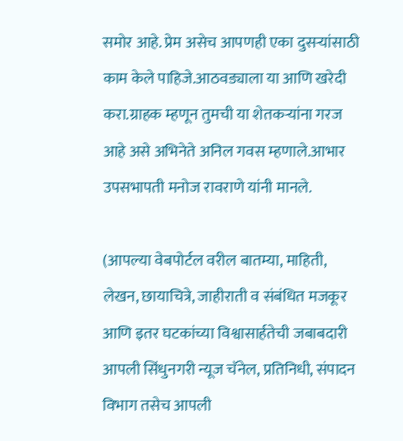समोर आहे. प्रेम असेच आपणही एका दुसऱ्यांसाठी काम केले पाहिजे.आठवड्याला या आणि खरेदी करा.ग्राहक म्हणून तुमची या शेतकऱ्यांना गरज आहे असे अभिनेते अनिल गवस म्हणाले.आभार उपसभापती मनोज रावराणे यांनी मानले.

(आपल्या वेबपोर्टल वरील बातम्या, माहिती, लेखन, छायाचित्रे, जाहीराती व संबंधित मजकूर आणि इतर घटकांच्या विश्वासार्हतेची जबाबदारी आपली सिंधुनगरी न्यूज चॅनेल, प्रतिनिधी, संपादन विभाग तसेच आपली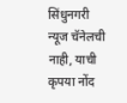सिंधुनगरी न्यूज चॅनेलची नाही, याची कृपया नोंद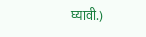घ्यावी.)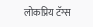लोकप्रिय टॅग्स